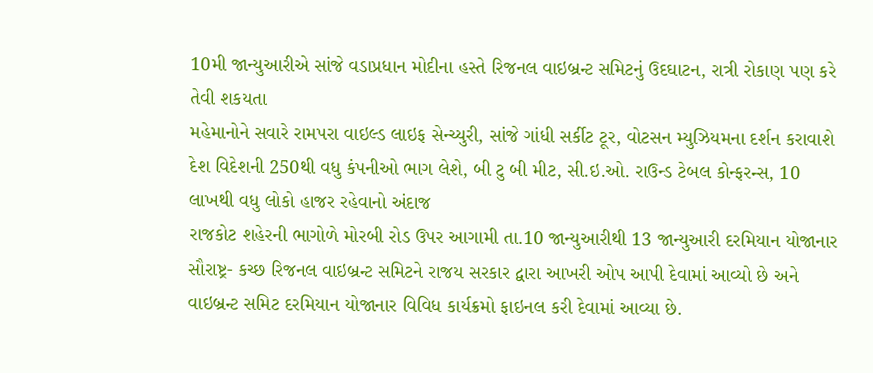10મી જાન્યુઆરીએ સાંજે વડાપ્રધાન મોદીના હસ્તે રિજનલ વાઇબ્રન્ટ સમિટનું ઉદઘાટન, રાત્રી રોકાણ પણ કરે તેવી શકયતા
મહેમાનોને સવારે રામપરા વાઇલ્ડ લાઇફ સેન્ચ્યુરી, સાંજે ગાંધી સર્કીટ ટૂર, વોટસન મ્યુઝિયમના દર્શન કરાવાશે
દેશ વિદેશની 250થી વધુ કંપનીઓ ભાગ લેશે, બી ટુ બી મીટ, સી.ઇ.ઓ. રાઉન્ડ ટેબલ કોન્ફરન્સ, 10 લાખથી વધુ લોકો હાજર રહેવાનો અંદાજ
રાજકોટ શહેરની ભાગોળે મોરબી રોડ ઉપર આગામી તા.10 જાન્યુઆરીથી 13 જાન્યુઆરી દરમિયાન યોજાનાર સૌરાષ્ટ્ર- કચ્છ રિજનલ વાઇબ્રન્ટ સમિટને રાજય સરકાર દ્વારા આખરી ઓપ આપી દેવામાં આવ્યો છે અને વાઇબ્રન્ટ સમિટ દરમિયાન યોજાનાર વિવિધ કાર્યક્રમો ફાઇનલ કરી દેવામાં આવ્યા છે.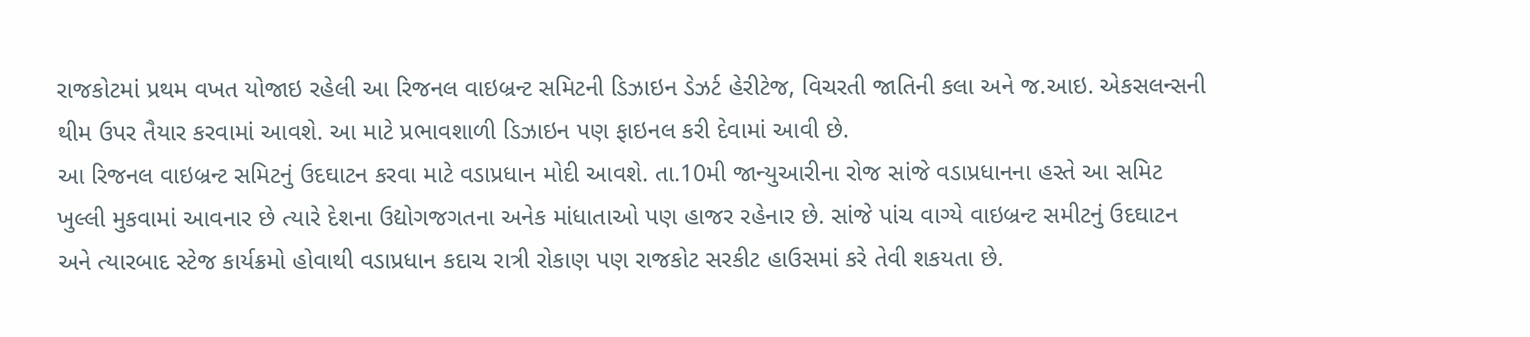રાજકોટમાં પ્રથમ વખત યોજાઇ રહેલી આ રિજનલ વાઇબ્રન્ટ સમિટની ડિઝાઇન ડેઝર્ટ હેરીટેજ, વિચરતી જાતિની કલા અને જ.આઇ. એકસલન્સની થીમ ઉપર તૈયાર કરવામાં આવશે. આ માટે પ્રભાવશાળી ડિઝાઇન પણ ફાઇનલ કરી દેવામાં આવી છે.
આ રિજનલ વાઇબ્રન્ટ સમિટનું ઉદઘાટન કરવા માટે વડાપ્રધાન મોદી આવશે. તા.10મી જાન્યુઆરીના રોજ સાંજે વડાપ્રધાનના હસ્તે આ સમિટ ખુલ્લી મુકવામાં આવનાર છે ત્યારે દેશના ઉદ્યોગજગતના અનેક માંધાતાઓ પણ હાજર રહેનાર છે. સાંજે પાંચ વાગ્યે વાઇબ્રન્ટ સમીટનું ઉદઘાટન અને ત્યારબાદ સ્ટેજ કાર્યક્રમો હોવાથી વડાપ્રધાન કદાચ રાત્રી રોકાણ પણ રાજકોટ સરકીટ હાઉસમાં કરે તેવી શકયતા છે.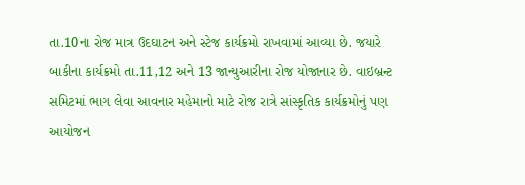તા.10ના રોજ માત્ર ઉદઘાટન અને સ્ટેજ કાર્યક્રમો રાખવામાં આવ્યા છે. જયારે બાકીના કાર્યક્રમો તા.11,12 અને 13 જાન્યુઆરીના રોજ યોજાનાર છે. વાઇબ્રન્ટ સમિટમાં ભાગ લેવા આવનાર મહેમાનો માટે રોજ રાત્રે સાંસ્કૃતિક કાર્યક્રમોનું પણ આયોજન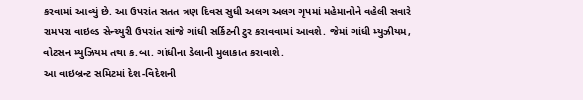કરવામાં આવ્યું છે. આ ઉપરાંત સતત ત્રણ દિવસ સુધી અલગ અલગ ગૃપમાં મહેમાનોને વહેલી સવારે રામપરા વાઇલ્ડ સેન્ચ્યુરી ઉપરાંત સાંજે ગાંધી સર્કિટની ટુર કરાવવામાં આવશે. જેમાં ગાંધી મ્યુઝીયમ, વોટસન મ્યુઝિયમ તથા ક.બા. ગાંધીના ડેલાની મુલાકાત કરાવાશે.
આ વાઇબ્રન્ટ સમિટમાં દેશ-વિદેશની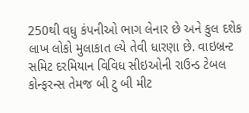250થી વધુ કંપનીઓ ભાગ લેનાર છે અને કુલ દશેક લાખ લોકો મુલાકાત લ્યે તેવી ધારણા છે. વાઇબ્રન્ટ સમિટ દરમિયાન વિવિધ સીઇઓની રાઉન્ડ ટેબલ કોન્ફરન્સ તેમજ બી ટુ બી મીટ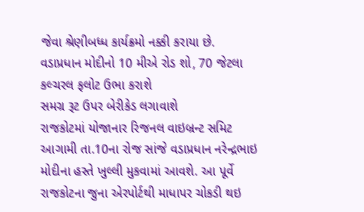જેવા શ્રેણીબધ્ધ કાર્યક્રમો નક્કી કરાયા છે.
વડાપ્રધાન મોદીનો 10 મીએ રોડ શો, 70 જેટલા કલ્ચરલ ફલોટ ઉભા કરાશે
સમગ્ર રૂટ ઉપર બેરીકેડ લગાવાશે
રાજકોટમાં યોજાનાર રિજનલ વાઇબ્રન્ટ સમિટ આગામી તા.10ના રોજ સાંજે વડાપ્રધાન નરેન્દ્રભાઇ મોદીના હસ્તે ખુલ્લી મુકવામાં આવશે. આ પૂર્વે રાજકોટના જુના એરપોર્ટથી માધાપર ચોકડી થઇ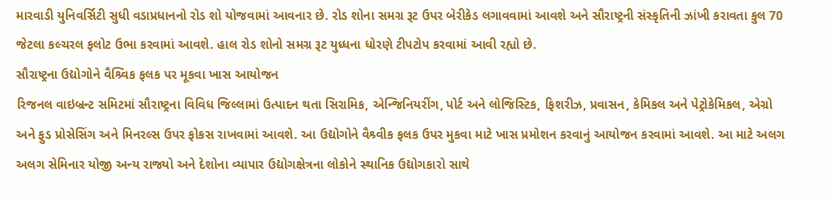મારવાડી યુનિવર્સિટી સુધી વડાપ્રધાનનો રોડ શો યોજવામાં આવનાર છે. રોડ શોના સમગ્ર રૂટ ઉપર બેરીકેડ લગાવવામાં આવશે અને સૌરાષ્ટ્રની સંસ્કૃતિની ઝાંખી કરાવતા કુલ 70 જેટલા કલ્ચરલ ફલોટ ઉભા કરવામાં આવશે. હાલ રોડ શોનો સમગ્ર રૂટ યુધ્ધના ધોરણે ટીપટોપ કરવામાં આવી રહ્યો છે.
સૌરાષ્ટ્રના ઉદ્યોગોને વૈશ્ર્વિક ફલક પર મૂકવા ખાસ આયોજન
રિજનલ વાઇબ્રન્ટ સમિટમાં સૌરાષ્ટ્રના વિવિધ જિલ્લામાં ઉત્પાદન થતા સિરામિક, એન્જિનિયરીંગ, પોર્ટ અને લોજિસ્ટિક, ફિશરીઝ, પ્રવાસન, કેમિકલ અને પેટ્રોકેમિકલ, એગ્રો અને ફુડ પ્રોસેસિંગ અને મિનરલ્સ ઉપર ફોકસ રાખવામાં આવશે. આ ઉદ્યોગોને વૈશ્ર્વીક ફલક ઉપર મુકવા માટે ખાસ પ્રમોશન કરવાનું આયોજન કરવામાં આવશે. આ માટે અલગ અલગ સેમિનાર યોજી અન્ય રાજ્યો અને દેશોના વ્યાપાર ઉદ્યોગક્ષેત્રના લોકોને સ્થાનિક ઉદ્યોગકારો સાથે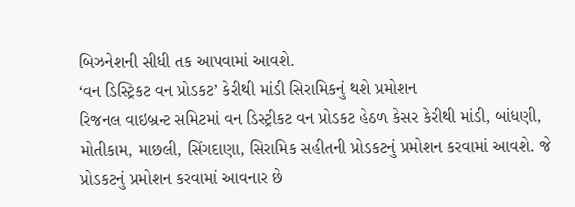બિઝનેશની સીધી તક આપવામાં આવશે.
‘વન ડિસ્ટ્રિકટ વન પ્રોડકટ’ કેરીથી માંડી સિરામિકનું થશે પ્રમોશન
રિજનલ વાઇબ્રન્ટ સમિટમાં વન ડિસ્ટ્રીકટ વન પ્રોડકટ હેઠળ કેસર કેરીથી માંડી, બાંધણી, મોતીકામ, માછલી, સિંગદાણા, સિરામિક સહીતની પ્રોડકટનું પ્રમોશન કરવામાં આવશે. જે પ્રોડકટનું પ્રમોશન કરવામાં આવનાર છે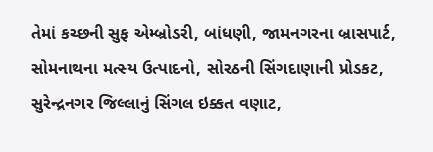તેમાં કચ્છની સુફ એમ્બ્રોડરી, બાંધણી, જામનગરના બ્રાસપાર્ટ, સોમનાથના મત્સ્ય ઉત્પાદનો, સોરઠની સિંગદાણાની પ્રોડકટ, સુરેન્દ્રનગર જિલ્લાનું સિંગલ ઇક્કત વણાટ,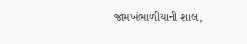જામખંભાળીયાની શાલ,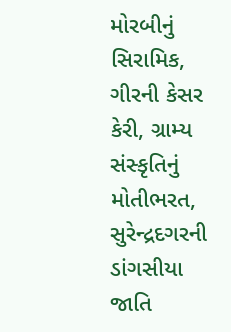મોરબીનું સિરામિક, ગીરની કેસર કેરી, ગ્રામ્ય સંસ્કૃતિનું મોતીભરત, સુરેન્દ્રદગરની ડાંગસીયા જાતિ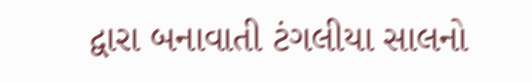દ્વારા બનાવાતી ટંગલીયા સાલનો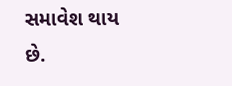સમાવેશ થાય છે.